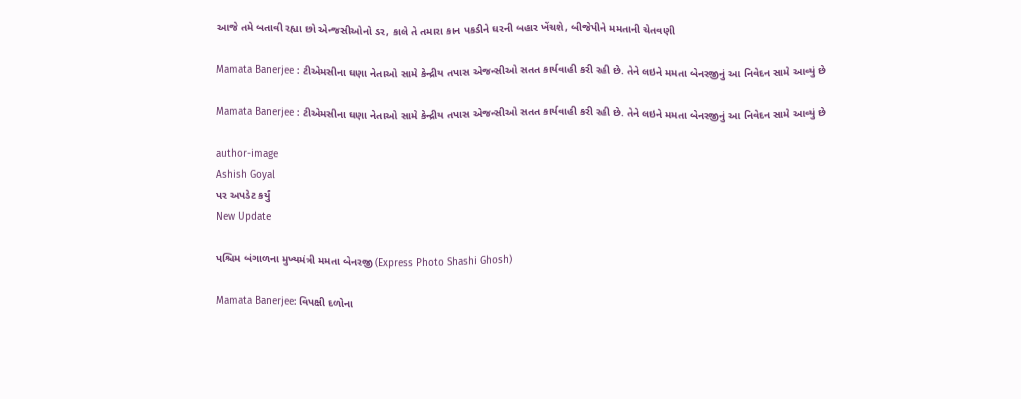આજે તમે બતાવી રહ્યા છો એન્જસીઓનો ડર, કાલે તે તમારા કાન પકડીને ઘરની બહાર ખેંચશે, બીજેપીને મમતાની ચેતવણી

Mamata Banerjee : ટીએમસીના ઘણા નેતાઓ સામે કેન્દ્રીય તપાસ એજન્સીઓ સતત કાર્યવાહી કરી રહી છે. તેને લઇને મમતા બેનરજીનું આ નિવેદન સામે આવ્યું છે

Mamata Banerjee : ટીએમસીના ઘણા નેતાઓ સામે કેન્દ્રીય તપાસ એજન્સીઓ સતત કાર્યવાહી કરી રહી છે. તેને લઇને મમતા બેનરજીનું આ નિવેદન સામે આવ્યું છે

author-image
Ashish Goyal
પર અપડેટ કર્યું
New Update

પશ્ચિમ બંગાળના મુખ્યમંત્રી મમતા બેનરજી (Express Photo Shashi Ghosh)

Mamata Banerjee: વિપક્ષી દળોના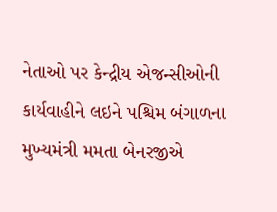નેતાઓ પર કેન્દ્રીય એજન્સીઓની કાર્યવાહીને લઇને પશ્ચિમ બંગાળના મુખ્યમંત્રી મમતા બેનરજીએ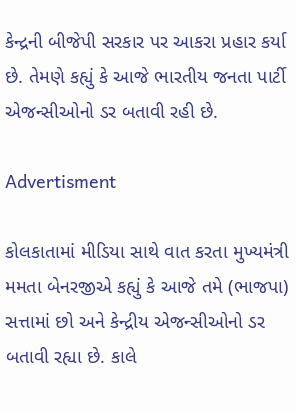કેન્દ્રની બીજેપી સરકાર પર આકરા પ્રહાર કર્યા છે. તેમણે કહ્યું કે આજે ભારતીય જનતા પાર્ટી એજન્સીઓનો ડર બતાવી રહી છે.

Advertisment

કોલકાતામાં મીડિયા સાથે વાત કરતા મુખ્યમંત્રી મમતા બેનરજીએ કહ્યું કે આજે તમે (ભાજપા) સત્તામાં છો અને કેન્દ્રીય એજન્સીઓનો ડર બતાવી રહ્યા છે. કાલે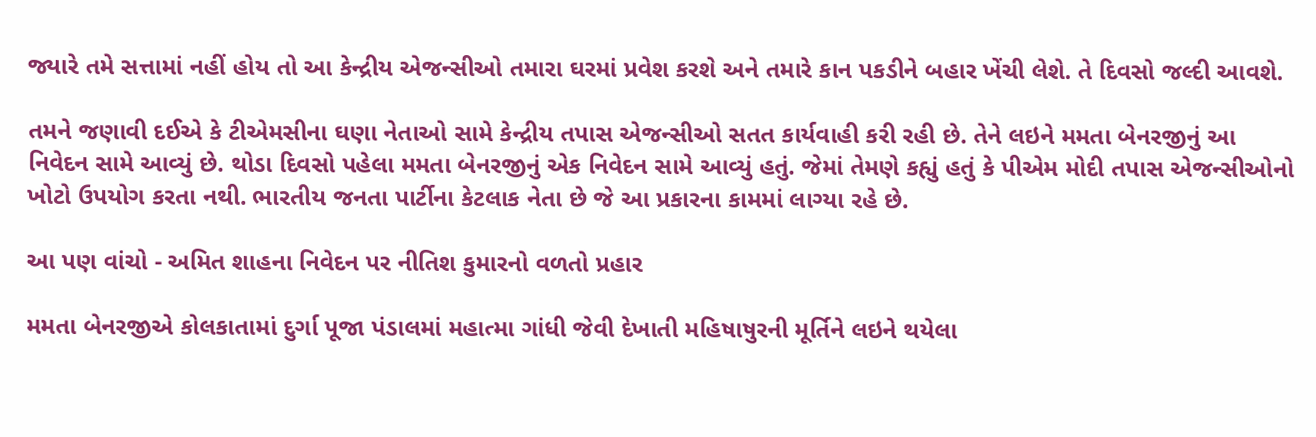જ્યારે તમે સત્તામાં નહીં હોય તો આ કેન્દ્રીય એજન્સીઓ તમારા ઘરમાં પ્રવેશ કરશે અને તમારે કાન પકડીને બહાર ખેંચી લેશે. તે દિવસો જલ્દી આવશે.

તમને જણાવી દઈએ કે ટીએમસીના ઘણા નેતાઓ સામે કેન્દ્રીય તપાસ એજન્સીઓ સતત કાર્યવાહી કરી રહી છે. તેને લઇને મમતા બેનરજીનું આ નિવેદન સામે આવ્યું છે. થોડા દિવસો પહેલા મમતા બેનરજીનું એક નિવેદન સામે આવ્યું હતું. જેમાં તેમણે કહ્યું હતું કે પીએમ મોદી તપાસ એજન્સીઓનો ખોટો ઉપયોગ કરતા નથી. ભારતીય જનતા પાર્ટીના કેટલાક નેતા છે જે આ પ્રકારના કામમાં લાગ્યા રહે છે.

આ પણ વાંચો - અમિત શાહના નિવેદન પર નીતિશ કુમારનો વળતો પ્રહાર

મમતા બેનરજીએ કોલકાતામાં દુર્ગા પૂજા પંડાલમાં મહાત્મા ગાંધી જેવી દેખાતી મહિષાષુરની મૂર્તિને લઇને થયેલા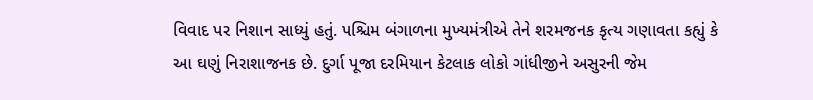વિવાદ પર નિશાન સાધ્યું હતું. પશ્ચિમ બંગાળના મુખ્યમંત્રીએ તેને શરમજનક કૃત્ય ગણાવતા કહ્યું કે આ ઘણું નિરાશાજનક છે. દુર્ગા પૂજા દરમિયાન કેટલાક લોકો ગાંધીજીને અસુરની જેમ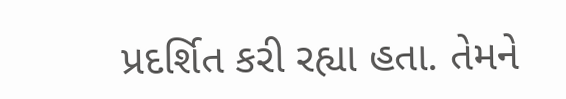પ્રદર્શિત કરી રહ્યા હતા. તેમને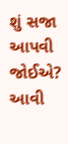શું સજા આપવી જોઈએ? આવી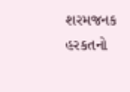શરમજનક હરકતનો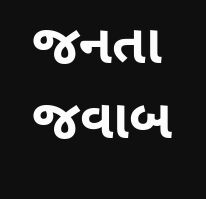જનતા જવાબ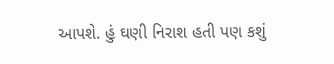આપશે. હું ઘણી નિરાશ હતી પણ કશું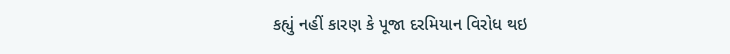કહ્યું નહીં કારણ કે પૂજા દરમિયાન વિરોધ થઇ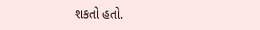શકતો હતો.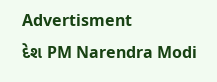Advertisment
દેશ PM Narendra Modi